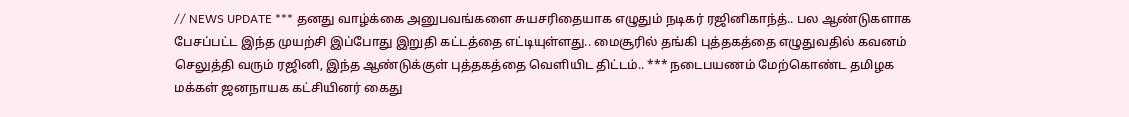// NEWS UPDATE *** தனது வாழ்க்கை அனுபவங்களை சுயசரிதையாக எழுதும் நடிகர் ரஜினிகாந்த்.. பல ஆண்டுகளாக பேசப்பட்ட இந்த முயற்சி இப்போது இறுதி கட்டத்தை எட்டியுள்ளது.. மைசூரில் தங்கி புத்தகத்தை எழுதுவதில் கவனம் செலுத்தி வரும் ரஜினி, இந்த ஆண்டுக்குள் புத்தகத்தை வெளியிட திட்டம்.. *** நடைபயணம் மேற்கொண்ட தமிழக மக்கள் ஜனநாயக கட்சியினர் கைது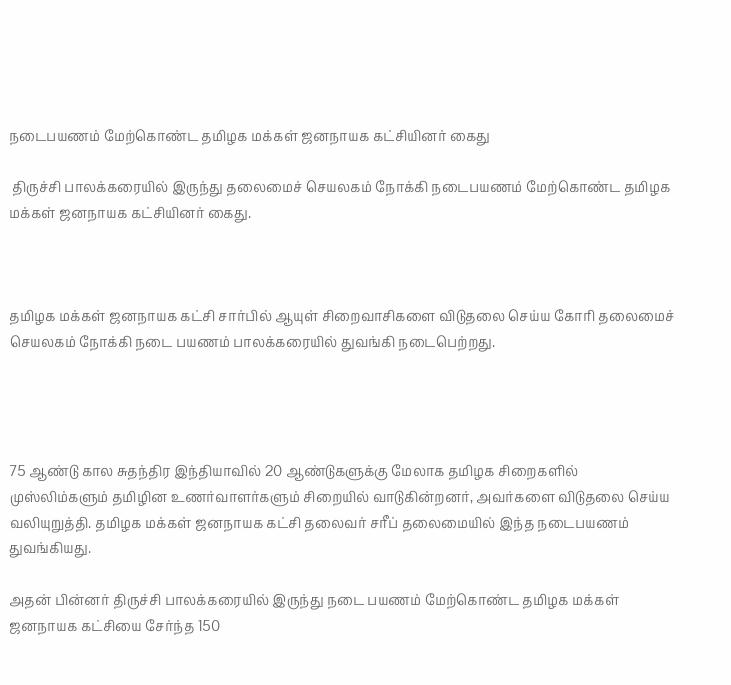நடைபயணம் மேற்கொண்ட தமிழக மக்கள் ஜனநாயக கட்சியினர் கைது

 திருச்சி பாலக்கரையில் இருந்து தலைமைச் செயலகம் நோக்கி நடைபயணம் மேற்கொண்ட தமிழக மக்கள் ஜனநாயக கட்சியினர் கைது.



தமிழக மக்கள் ஜனநாயக கட்சி சார்பில் ஆயுள் சிறைவாசிகளை விடுதலை செய்ய கோரி தலைமைச் செயலகம் நோக்கி நடை பயணம் பாலக்கரையில் துவங்கி நடைபெற்றது.




75 ஆண்டு கால சுதந்திர இந்தியாவில் 20 ஆண்டுகளுக்கு மேலாக தமிழக சிறைகளில் முஸ்லிம்களும் தமிழின உணர்வாளர்களும் சிறையில் வாடுகின்றனர், அவர்களை விடுதலை செய்ய வலியுறுத்தி. தமிழக மக்கள் ஜனநாயக கட்சி தலைவர் சரீப் தலைமையில் இந்த நடைபயணம் துவங்கியது.

அதன் பின்னர் திருச்சி பாலக்கரையில் இருந்து நடை பயணம் மேற்கொண்ட தமிழக மக்கள் ஜனநாயக கட்சியை சேர்ந்த 150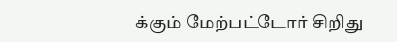க்கும் மேற்பட்டோர் சிறிது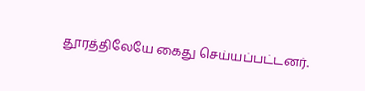தூரத்திலேயே கைது செய்யப்பட்டனர்.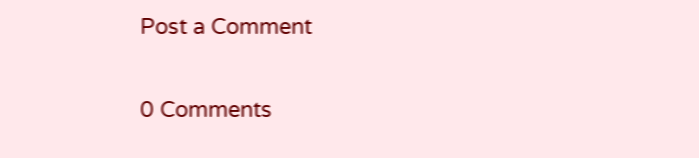Post a Comment

0 Comments